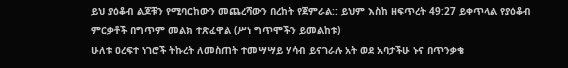ይህ ያዕቆብ ልጆቹን የሚባርከውን መጨረሻውን በረከት የጀምራል:: ይህም እስከ ዘፍጥረት 49:27 ይቀጥላል የያዕቆብ ምርቃቶች በግጥም መልክ ተጽፈዋል (ሥነ ግጥሞችን ይመልከቱ)
ሁለቱ ዐረፍተ ነገሮች ትኩረት ለመስጠት ተመሣሣይ ሃሳብ ይናገራሉ አት ወደ አባታችሁ ኑና በጥንቃቄ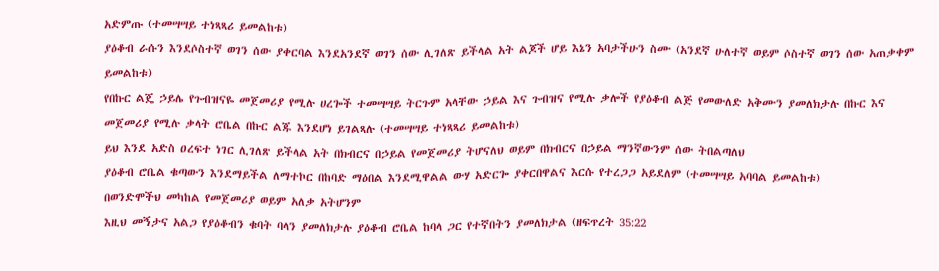አድምጡ (ተመሣሣይ ተነጻጻሪ ይመልከቱ)
ያዕቆብ ራሱን እንደሶስተኛ ወገን ሰው ያቀርባል እንደአንደኛ ወገን ሰው ሊገለጽ ይችላል አት ልጆች ሆይ እኔን አባታችሁን ስሙ (አንደኛ ሁለተኛ ወይም ሶስተኛ ወገን ሰው አጠቃቀም ይመልከቱ)
የበኩር ልጄ ኃይሌ የጉብዝናዬ መጀመሪያ የሚሉ ሀረጐች ተመሣሣይ ትርጉም አላቸው ኃይል እና ጉብዝና የሚሉ ቃሎች የያዕቆብ ልጅ የመውለድ አቅሙን ያመለክታሉ በኩር እና መጀመሪያ የሚሉ ቃላት ሮቤል በኩር ልጁ እንደሆነ ይገልጻሉ (ተመሣሣይ ተነጻጻሪ ይመልከቱ)
ይህ እንደ አድስ ዐረፍተ ነገር ሊገለጽ ይችላል አት በክብርና በኃይል የመጀመሪያ ትሆናለህ ወይም በክብርና በኃይል ማንኛውንም ሰው ትበልጣለህ
ያዕቆብ ሮቤል ቁጣውን እንደማይችል ለማተኮር በከባድ ማዕበል እንደሚዋልል ውሃ አድርጐ ያቀርበዋልና እርሱ የተረጋጋ አይደለም (ተመሣሣይ አባባል ይመልከቱ)
በወንድሞችህ መካከል የመጀመሪያ ወይም አለቃ አትሆንም
እዚህ መኝታና አልጋ የያዕቆብን ቁባት ባላን ያመለክታሉ ያዕቆብ ሮቤል ከባላ ጋር የተኛበትን ያመለክታል (ዘፍጥረት 35:22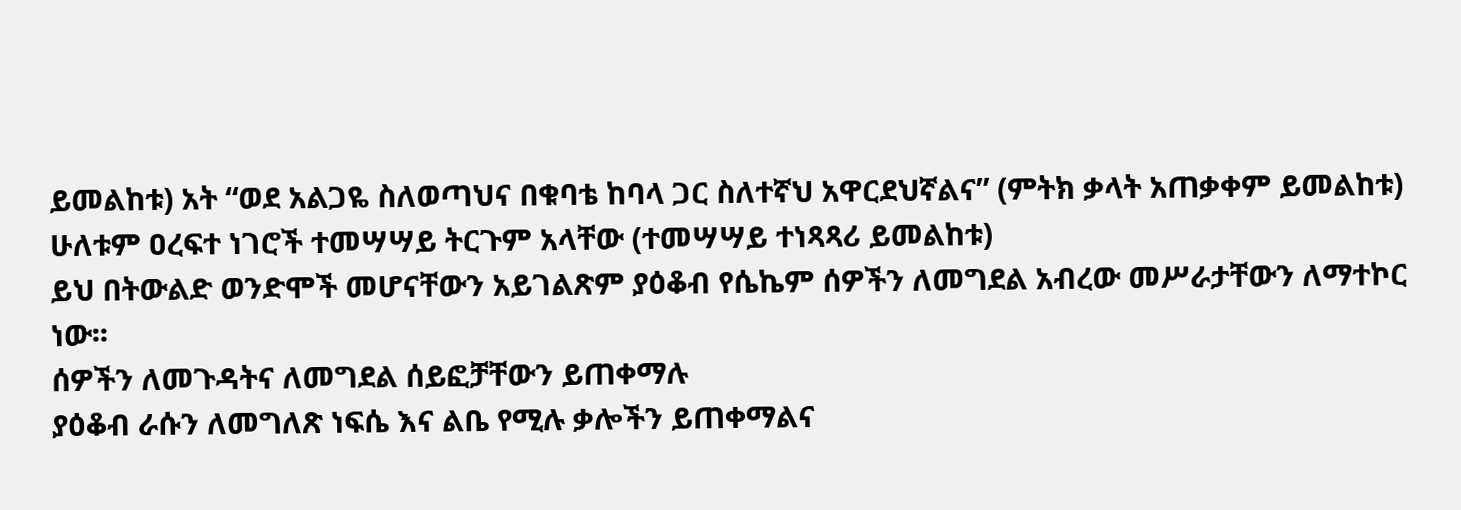ይመልከቱ) አት “ወደ አልጋዬ ስለወጣህና በቁባቴ ከባላ ጋር ስለተኛህ አዋርደህኛልና” (ምትክ ቃላት አጠቃቀም ይመልከቱ)
ሁለቱም ዐረፍተ ነገሮች ተመሣሣይ ትርጉም አላቸው (ተመሣሣይ ተነጻጻሪ ይመልከቱ)
ይህ በትውልድ ወንድሞች መሆናቸውን አይገልጽም ያዕቆብ የሴኬም ሰዎችን ለመግደል አብረው መሥራታቸውን ለማተኮር ነው፡፡
ሰዎችን ለመጉዳትና ለመግደል ሰይፎቻቸውን ይጠቀማሉ
ያዕቆብ ራሱን ለመግለጽ ነፍሴ እና ልቤ የሚሉ ቃሎችን ይጠቀማልና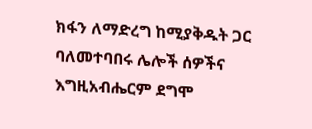ክፋን ለማድረግ ከሚያቅዱት ጋር ባለመተባበሩ ሌሎች ሰዎችና እግዚአብሔርም ደግሞ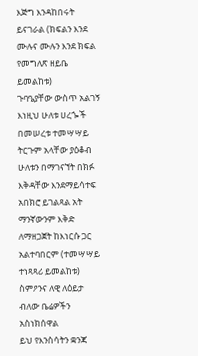እጅግ እንዳከበሩት ይናገራል (ክፍልን እንደ ሙሉና ሙሉን እንደ ክፍል የመግለጽ ዘይቤ ይመልከቱ)
ጉባዔያቸው ውስጥ አልገኝ እነዚህ ሁለቱ ሀረጐች በመሠረቱ ተመሣሣይ ትርጉም አላቸው ያዕቆብ ሁለቱን በማገናኘት በክፉ እቅዳቸው እንደማይሳተፍ አበክሮ ይገልጻል አት ማንኛውንም እቅድ ለማዘጋጀት ከእነርሱ ጋር አልተባበርም (ተመሣሣይ ተነጻጻሪ ይመልከቱ)
ስምዖንና ለዊ ለዕይታ ብለው ቤሬዎችን አስነክሰዋል
ይህ የእንስሳትን ቋንጃ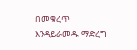በመቁረጥ እንዳይራመዱ ማድረግ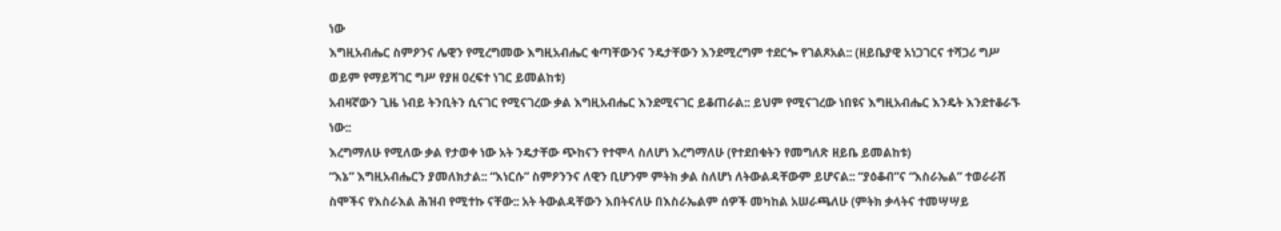ነው
እግዚአብሔር ስምዖንና ሌዊን የሚረግመው እግዚአብሔር ቁጣቸውንና ንዴታቸውን እንደሚረግም ተደርጐ የገልጾአል:: (ዘይቤያዊ አነጋገርና ተሻጋሪ ግሥ ወይም የማይሻገር ግሥ የያዘ ዐረፍተ ነገር ይመልከቱ)
አብዛኛውን ጊዜ ነብይ ትንቢትን ሲናገር የሚናገረው ቃል እግዚአብሔር እንደሚናገር ይቆጠራል:: ይህም የሚናገረው ነበዩና እግዚአብሔር እንዴት እንደተቆራኙ ነው::
እረግማለሁ የሚለው ቃል የታወቀ ነው አት ንዴታቸው ጭከናን የተሞላ ስለሆነ እረግማለሁ (የተደበቁትን የመግለጽ ዘይቤ ይመልከቱ)
“እኔ” እግዚአብሔርን ያመለክታል:: “እነርሱ” ስምዖንንና ለዊን ቢሆንም ምትክ ቃል ስለሆነ ለትውልዳቸውም ይሆናል:: “ያዕቆብ”ና “እስራኤል” ተወራራሽ ስሞችና የእስራእል ሕዝብ የሚተኩ ናቸው:: አት ትውልዳቸውን እበትናለሁ በእስራኤልም ሰዎች መካከል አሠራጫለሁ (ምትክ ቃላትና ተመሣሣይ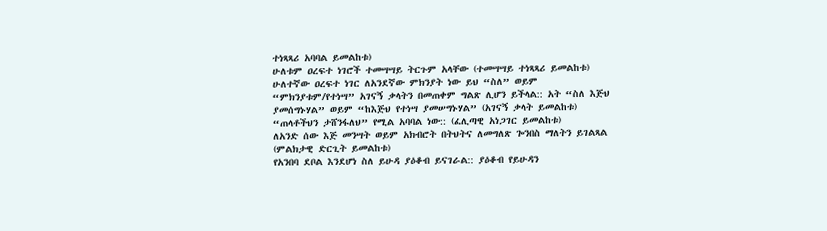ተነጻጻሪ አባባል ይመልከቱ)
ሁለቱም ዐረፍተ ነገሮች ተመሣሣይ ትርጉም አላቸው (ተመሣሣይ ተነጻጻሪ ይመልከቱ)
ሁለተኛው ዐረፍተ ነገር ለአንደኛው ምክንያት ነው ይህ “ስለ” ወይም “ምክንያቱም/የተነሣ” አገናኝ ቃላትን በመጠቀም ግልጽ ሊሆን ይችላል:: አት “ስለ እጅህ ያመሰግኑሃል” ወይም “ከእጅህ የተነሣ ያመሠግኑሃል” (አገናኝ ቃላት ይመልከቱ)
“ጠላቶችህን ታሸንፋለህ” የሚል አባባል ነው:: (ፈሊጣዊ አነጋገር ይመልከቱ)
ለአንድ ሰው እጅ መንሣት ወይም አክብሮት በትህትና ለመግለጽ ጐንበስ ማለትን ይገልጻል (ምልክታዊ ድርጊት ይመልከቱ)
የአንበባ ደቦል እንደሆነ ስለ ይሁዳ ያዕቆብ ይናገራል:: ያዕቆብ የይሁዳን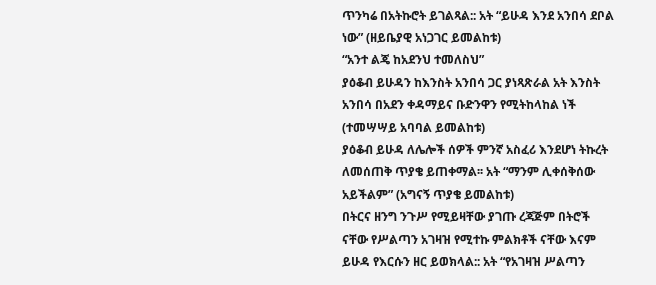ጥንካሬ በአትኩሮት ይገልጻል:: አት “ይሁዳ እንደ አንበሳ ደቦል ነው” (ዘይቤያዊ አነጋገር ይመልከቱ)
“አንተ ልጄ ከአደንህ ተመለስህ”
ያዕቆብ ይሁዳን ከእንስት አንበሳ ጋር ያነጻጽራል አት እንስት አንበሳ በአደን ቀዳማይና ቡድንዋን የሚትከላከል ነች (ተመሣሣይ አባባል ይመልከቱ)
ያዕቆብ ይሁዳ ለሌሎች ሰዎች ምንኛ አስፈሪ እንደሆነ ትኩረት ለመሰጠቅ ጥያቄ ይጠቀማል፡፡ አት “ማንም ሊቀሰቅሰው አይችልም” (አግናኝ ጥያቄ ይመልከቱ)
በትርና ዘንግ ንጉሥ የሚይዛቸው ያገጡ ረጃጅም በትሮች ናቸው የሥልጣን አገዛዝ የሚተኩ ምልክቶች ናቸው እናም ይሁዳ የእርሱን ዘር ይወክላል:: አት “የአገዛዝ ሥልጣን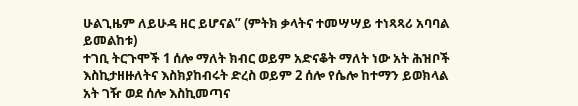ሁልጊዜም ለይሁዳ ዘር ይሆናል” (ምትክ ቃላትና ተመሣሣይ ተነጻጻሪ አባባል ይመልከቱ)
ተገቢ ትርጉሞች 1 ሰሎ ማለት ክብር ወይም አድናቆት ማለት ነው አት ሕዝቦች እስኪታዘዙለትና እስክያከብሩት ድረስ ወይም 2 ሰሎ የሴሎ ከተማን ይወክላል አት ገዥ ወደ ሰሎ እስኪመጣና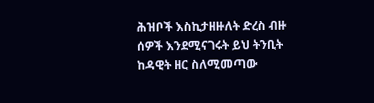ሕዝቦች እስኪታዘዙለት ድረስ ብዙ ሰዎች እንደሚናገሩት ይህ ትንቢት ከዳዊት ዘር ስለሚመጣው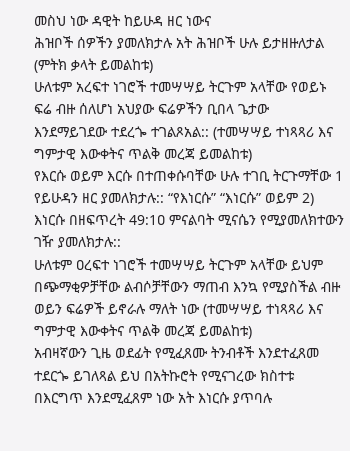መስህ ነው ዳዊት ከይሁዳ ዘር ነውና
ሕዝቦች ሰዎችን ያመለክታሉ አት ሕዝቦች ሁሉ ይታዘዙለታል (ምትክ ቃላት ይመልከቱ)
ሁለቱም አረፍተ ነገሮች ተመሣሣይ ትርጉም አላቸው የወይኑ ፍሬ ብዙ ሰለሆነ አህያው ፍሬዎችን ቢበላ ጌታው እንደማይገደው ተደረጐ ተገልጾአል:: (ተመሣሣይ ተነጻጻሪ እና ግምታዊ እውቀትና ጥልቅ መረጃ ይመልከቱ)
የእርሱ ወይም እርሱ በተጠቀሱባቸው ሁሉ ተገቢ ትርጉማቸው 1 የይሁዳን ዘር ያመለክታሉ:: “የእነርሱ” “እነርሱ” ወይም 2) እነርሱ በዘፍጥረት 49:1ዐ ምናልባት ሚናሴን የሚያመለክተውን ገዥ ያመለክታሉ::
ሁለቱም ዐረፍተ ነገሮች ተመሣሣይ ትርጉም አላቸው ይህም በጭማቂዎቻቸው ልብሶቻቸውን ማጠብ እንኳ የሚያስችል ብዙ ወይን ፍሬዎች ይኖራሉ ማለት ነው (ተመሣሣይ ተነጻጻሪ እና ግምታዊ እውቀትና ጥልቅ መረጃ ይመልከቱ)
አብዛኛውን ጊዜ ወደፊት የሚፈጸሙ ትንብቶች እንደተፈጸመ ተደርጐ ይገለጻል ይህ በአትኩሮት የሚናገረው ክስተቱ በእርግጥ እንደሚፈጸም ነው አት እነርሱ ያጥባሉ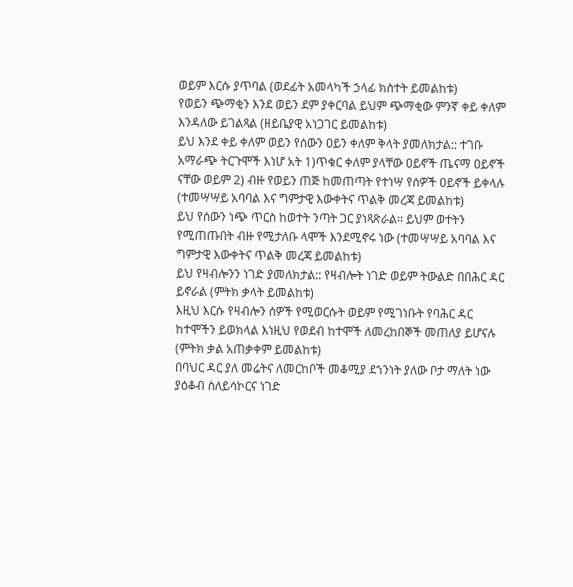ወይም እርሱ ያጥባል (ወደፊት አመላካች ኃላፊ ክስተት ይመልከቱ)
የወይን ጭማቂን እንደ ወይን ደም ያቀርባል ይህም ጭማቂው ምንኛ ቀይ ቀለም እንዳለው ይገልጻል (ዘይቤያዊ አነጋገር ይመልከቱ)
ይህ እንደ ቀይ ቀለም ወይን የሰውን ዐይን ቀለም ቅላት ያመለክታል:: ተገቡ አማራጭ ትርጉሞች እነሆ አት 1)ጥቁር ቀለም ያላቸው ዐይኖች ጤናማ ዐይኖች ናቸው ወይም 2) ብዙ የወይን ጠጅ ከመጠጣት የተነሣ የሰዎች ዐይኖች ይቀላሉ (ተመሣሣይ አባባል እና ግምታዊ እውቀትና ጥልቅ መረጃ ይመልከቱ)
ይህ የሰውን ነጭ ጥርስ ከወተት ንጣት ጋር ያነጻጽራል፡፡ ይህም ወተትን የሚጠጡበት ብዙ የሚታለቡ ላሞች እንደሚኖሩ ነው (ተመሣሣይ አባባል እና ግምታዊ እውቀትና ጥልቅ መረጃ ይመልከቱ)
ይህ የዛብሎንን ነገድ ያመለክታል:: የዛብሎት ነገድ ወይም ትውልድ በበሕር ዳር ይኖራል (ምትክ ቃላት ይመልከቱ)
እዚህ እርሱ የዛብሎን ሰዎች የሚወርሱት ወይም የሚገነቡት የባሕር ዳር ከተሞችን ይወክላል እነዚህ የወደብ ከተሞች ለመረከበኞች መጠለያ ይሆናሉ (ምትክ ቃል አጠቃቀም ይመልከቱ)
በባህር ዳር ያለ መሬትና ለመርከቦች መቆሚያ ደኀንነት ያለው ቦታ ማለት ነው
ያዕቆብ ስለይሳኮርና ነገድ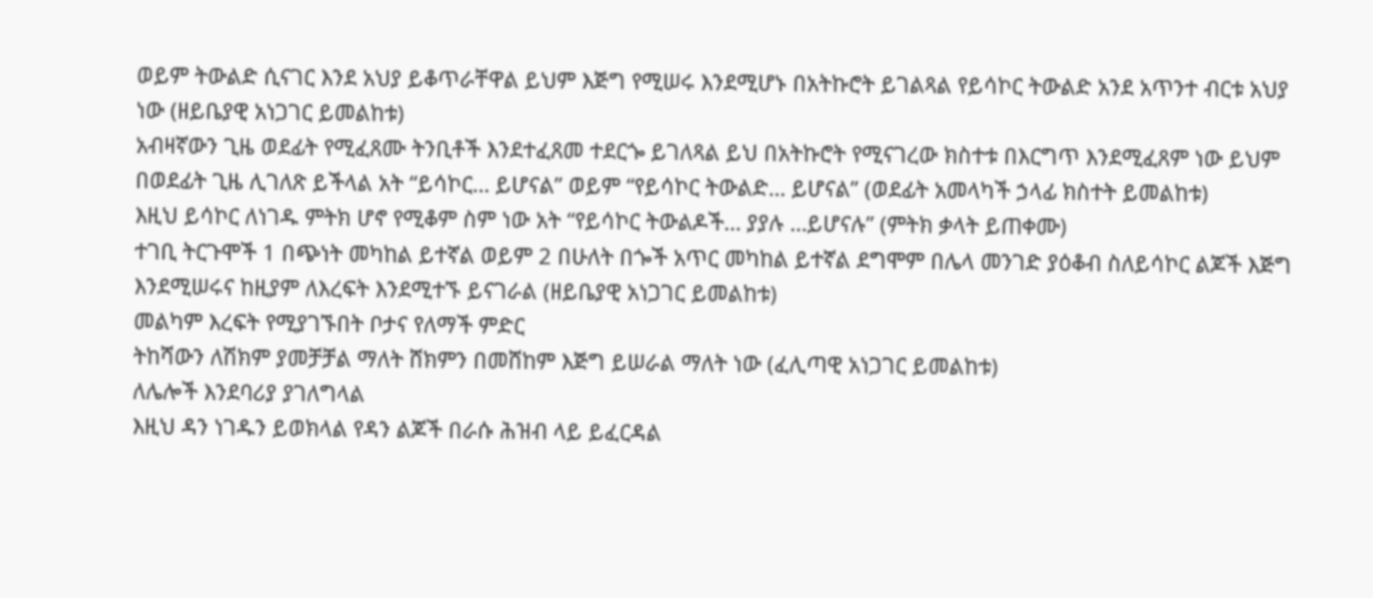ወይም ትውልድ ሲናገር እንደ አህያ ይቆጥራቸዋል ይህም እጅግ የሚሠሩ እንደሚሆኑ በአትኩሮት ይገልጻል የይሳኮር ትውልድ አንደ አጥንተ ብርቱ አህያ ነው (ዘይቤያዊ አነጋገር ይመልከቱ)
አብዛኛውን ጊዜ ወደፊት የሚፈጸሙ ትንቢቶች እንደተፈጸመ ተደርጐ ይገለጻል ይህ በአትኩሮት የሚናገረው ክስተቱ በእርግጥ እንደሚፈጸም ነው ይህም በወደፊት ጊዜ ሊገለጽ ይችላል አት “ይሳኮር… ይሆናል” ወይም “የይሳኮር ትውልድ… ይሆናል” (ወደፊት አመላካች ኃላፊ ክስተት ይመልከቱ)
እዚህ ይሳኮር ለነገዱ ምትክ ሆኖ የሚቆም ስም ነው አት “የይሳኮር ትውልዶች… ያያሉ …ይሆናሉ” (ምትክ ቃላት ይጠቀሙ)
ተገቢ ትርጉሞች 1 በጭነት መካከል ይተኛል ወይም 2 በሁለት በጐች አጥር መካከል ይተኛል ደግሞም በሌላ መንገድ ያዕቆብ ስለይሳኮር ልጆች እጅግ እንደሚሠሩና ከዚያም ለእረፍት እንደሚተኙ ይናገራል (ዘይቤያዊ አነጋገር ይመልከቱ)
መልካም እረፍት የሚያገኙበት ቦታና የለማች ምድር
ትከሻውን ለሽክም ያመቻቻል ማለት ሸክምን በመሸከም እጅግ ይሠራል ማለት ነው (ፈሊጣዊ አነጋገር ይመልከቱ)
ለሌሎች እንደባሪያ ያገለግላል
እዚህ ዳን ነገዱን ይወክላል የዳን ልጆች በራሱ ሕዝብ ላይ ይፈርዳል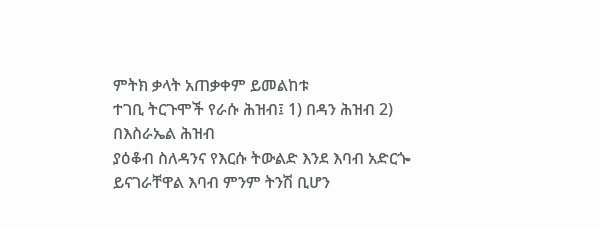ምትክ ቃላት አጠቃቀም ይመልከቱ
ተገቢ ትርጉሞች የራሱ ሕዝብ፤ 1) በዳን ሕዝብ 2) በእስራኤል ሕዝብ
ያዕቆብ ስለዳንና የእርሱ ትውልድ እንደ እባብ አድርጐ ይናገራቸዋል እባብ ምንም ትንሽ ቢሆን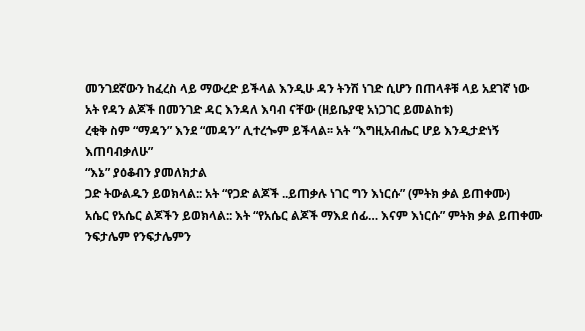መንገደኛውን ከፈረስ ላይ ማውረድ ይችላል እንዲሁ ዳን ትንሽ ነገድ ሲሆን በጠላቶቹ ላይ አደገኛ ነው አት የዳን ልጆች በመንገድ ዳር እንዳለ እባብ ናቸው (ዘይቤያዊ አነጋገር ይመልከቱ)
ረቂቅ ስም “ማዳን” እንደ “መዳን” ሊተረጐም ይችላል፡፡ አት “እግዚአብሔር ሆይ እንዲታድነኝ እጠባብቃለሁ”
“እኔ” ያዕቆብን ያመለክታል
ጋድ ትውልዱን ይወክላል:: አት “የጋድ ልጆች ..ይጠቃሉ ነገር ግን እነርሱ” (ምትክ ቃል ይጠቀሙ)
አሴር የአሴር ልጆችን ይወክላል:: እት “የአሴር ልጆች ማእደ ሰፊ… እናም እነርሱ” ምትክ ቃል ይጠቀሙ
ንፍታሌም የንፍታሌምን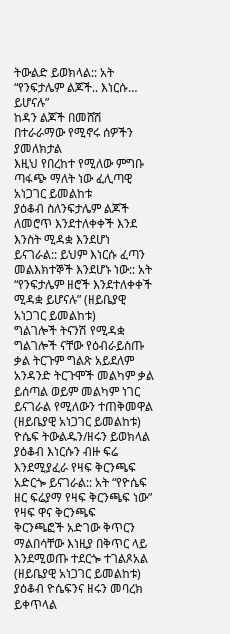ትውልድ ይወክላል:: አት “የንፍታሌም ልጆች.. እነርሱ… ይሆናሉ”
ከዳን ልጆች በመሸሽ በተራራማው የሚኖሩ ሰዎችን ያመለክታል
እዚህ የበረከተ የሚለው ምግቡ ጣፋጭ ማለት ነው ፈሊጣዊ አነጋገር ይመልከቱ
ያዕቆብ ስለንፍታሌም ልጆች ለመሮጥ እንደተለቀቀች እንደ እንስት ሚዳቋ እንደሆነ ይናገራል:: ይህም እነርሱ ፈጣን መልእክተኞች እንደሆኑ ነው:: አት “የንፍታሌም ዘሮች እንደተለቀቀች ሚዳቋ ይሆናሉ” (ዘይቤያዊ አነጋገር ይመልከቱ)
ግልገሎች ትናንሽ የሚዳቋ ግልገሎች ናቸው የዕብራይስጡ ቃል ትርጉም ግልጽ አይደለም አንዳንድ ትርጉሞች መልካም ቃል ይሰጣል ወይም መልካም ነገር ይናገራል የሚለውን ተጠቅመዋል (ዘይቤያዊ አነጋገር ይመልከቱ)
ዮሴፍ ትውልዱን/ዘሩን ይወክላል ያዕቆብ እነርሱን ብዙ ፍሬ እንደሚያፈራ የዛፍ ቅርንጫፍ አድርጐ ይናገራል:: አት “የዮሴፍ ዘር ፍሬያማ የዛፍ ቅርንጫፍ ነው”
የዛፍ ዋና ቅርንጫፍ
ቅርንጫፎች አድገው ቅጥርን ማልበሳቸው እነዚያ በቅጥር ላይ እንደሚወጡ ተደርጐ ተገልጾአል (ዘይቤያዊ አነጋገር ይመልከቱ)
ያዕቆብ ዮሴፍንና ዘሩን መባረክ ይቀጥላል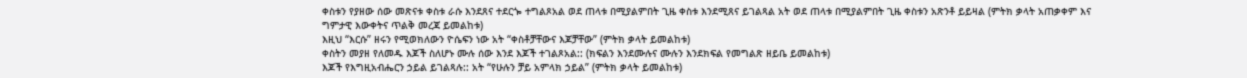ቀስቱን የያዘው ሰው መጽናቱ ቀስቱ ራሱ እንደጸና ተደርጐ ተግልጾአል ወደ ጠላቱ በሚያልምበት ጊዜ ቀስቱ እንደሚጸና ይገልጻል አት ወደ ጠላቱ በሚያልምበት ጊዜ ቀስቱን አጽንቶ ይይዛል (ምትክ ቃላት አጠቃቀም እና ግምታዊ እውቀትና ጥልቅ መረጃ ይመልከቱ)
እዚህ “እርሱ” ዘሩን የሚወክለውን ዮሴፍን ነው አት “ቀስቶቻቸውና እጆቻቸው” (ምትክ ቃላት ይመልከቱ)
ቀስትን መያዘ የለመዱ እጆች ስለሆኑ ሙሉ ሰው እንደ እጆች ተገልጾአል:: (ክፍልን እንደሙሉና ሙሉን እንደክፍል የመግልጽ ዘይቤ ይመልከቱ)
እጆች የእግዚአብሔርን ኃይል ይገልጻሉ:: አት “የሁሉን ቻይ አምላክ ኃይል” (ምትክ ቃላት ይመልከቱ)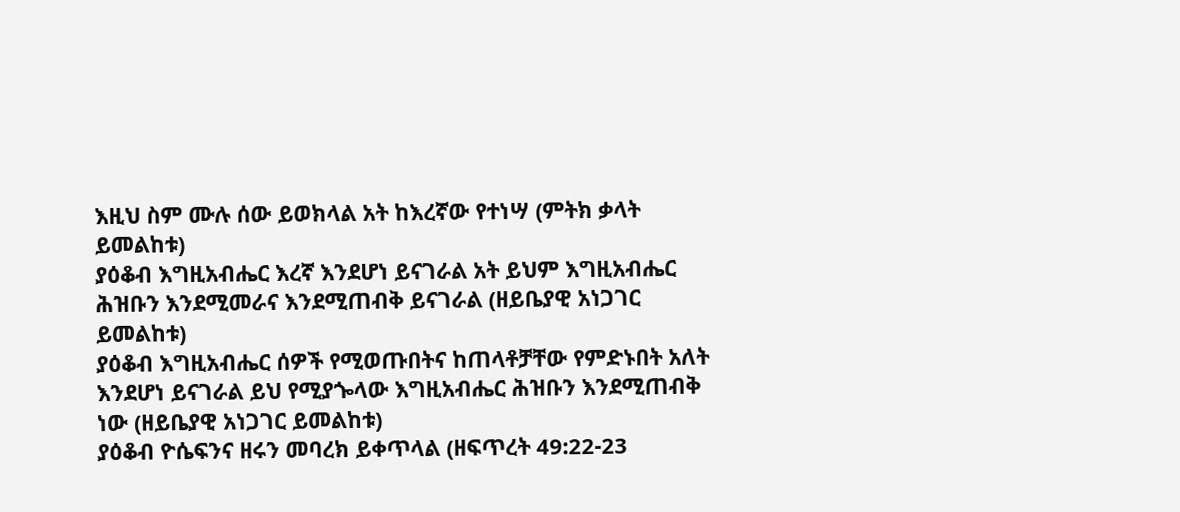እዚህ ስም ሙሉ ሰው ይወክላል አት ከእረኛው የተነሣ (ምትክ ቃላት ይመልከቱ)
ያዕቆብ እግዚአብሔር እረኛ እንደሆነ ይናገራል አት ይህም እግዚአብሔር ሕዝቡን እንደሚመራና እንደሚጠብቅ ይናገራል (ዘይቤያዊ አነጋገር ይመልከቱ)
ያዕቆብ እግዚአብሔር ሰዎች የሚወጡበትና ከጠላቶቻቸው የምድኑበት አለት እንደሆነ ይናገራል ይህ የሚያጐላው እግዚአብሔር ሕዝቡን እንደሚጠብቅ ነው (ዘይቤያዊ አነጋገር ይመልከቱ)
ያዕቆብ ዮሴፍንና ዘሩን መባረክ ይቀጥላል (ዘፍጥረት 49:22-23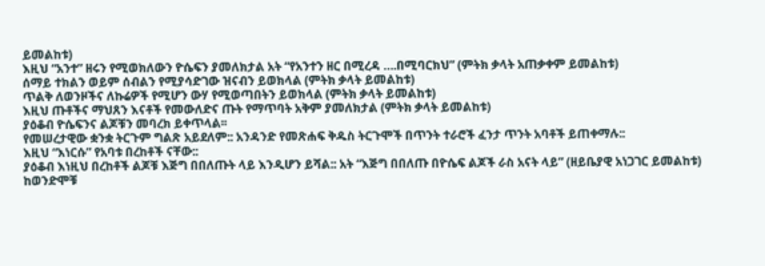ይመልከቱ)
እዚህ “አንተ” ዘሩን የሚወክለውን ዮሴፍን ያመለክታል አት “የአንተን ዘር በሚረዳ ….በሚባርክህ” (ምትክ ቃላት አጠቃቀም ይመልከቱ)
ሰማይ ተክልን ወይም ሰብልን የሚያሳድገው ዝናብን ይወክላል (ምትክ ቃላት ይመልከቱ)
ጥልቅ ለወንዞችና ለኩሬዎች የሚሆን ውሃ የሚወጣበትን ይወክላል (ምትክ ቃላት ይመልከቱ)
እዚህ ጡቶችና ማህጸን እናቶች የመውለድና ጡት የማጥባት አቅም ያመለክታል (ምትክ ቃላት ይመልከቱ)
ያዕቆብ ዮሴፍንና ልጆቹን መባረክ ይቀጥላል፡፡
የመሠረታዊው ቋንቋ ትርጉም ግልጽ አይደለም:: አንዳንድ የመጽሐፍ ቅዱስ ትርጉሞች በጥንት ተራሮች ፈንታ ጥንት አባቶች ይጠቀማሉ::
እዚህ “እነርሱ” የአባቱ በረከቶች ናቸው::
ያዕቆብ እነዚህ በረከቶች ልጆቹ እጅግ በበለጡት ላይ እንዲሆን ይሻል:: አት “እጅግ በበለጡ በዮሴፍ ልጆች ራስ አናት ላይ” (ዘይቤያዊ አነጋገር ይመልከቱ)
ከወንድሞቹ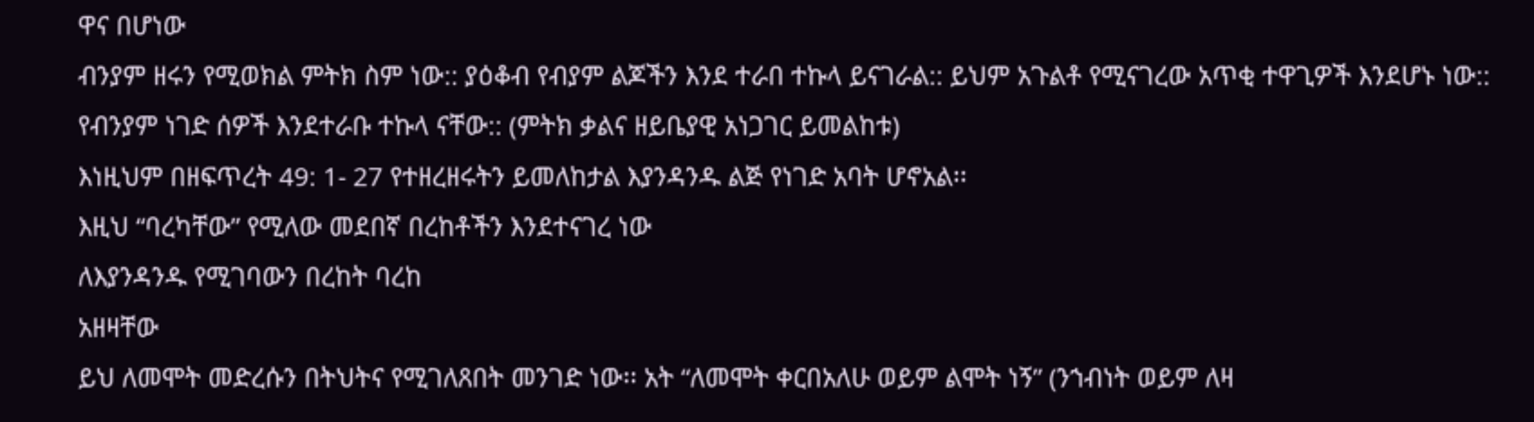ዋና በሆነው
ብንያም ዘሩን የሚወክል ምትክ ስም ነው:: ያዕቆብ የብያም ልጆችን እንደ ተራበ ተኩላ ይናገራል:: ይህም አጉልቶ የሚናገረው አጥቂ ተዋጊዎች እንደሆኑ ነው:: የብንያም ነገድ ሰዎች እንደተራቡ ተኩላ ናቸው:: (ምትክ ቃልና ዘይቤያዊ አነጋገር ይመልከቱ)
እነዚህም በዘፍጥረት 49: 1- 27 የተዘረዘሩትን ይመለከታል እያንዳንዱ ልጅ የነገድ አባት ሆኖአል፡፡
እዚህ “ባረካቸው” የሚለው መደበኛ በረከቶችን እንደተናገረ ነው
ለእያንዳንዱ የሚገባውን በረከት ባረከ
አዘዛቸው
ይህ ለመሞት መድረሱን በትህትና የሚገለጸበት መንገድ ነው፡፡ አት “ለመሞት ቀርበአለሁ ወይም ልሞት ነኝ” (ንኀብነት ወይም ለዛ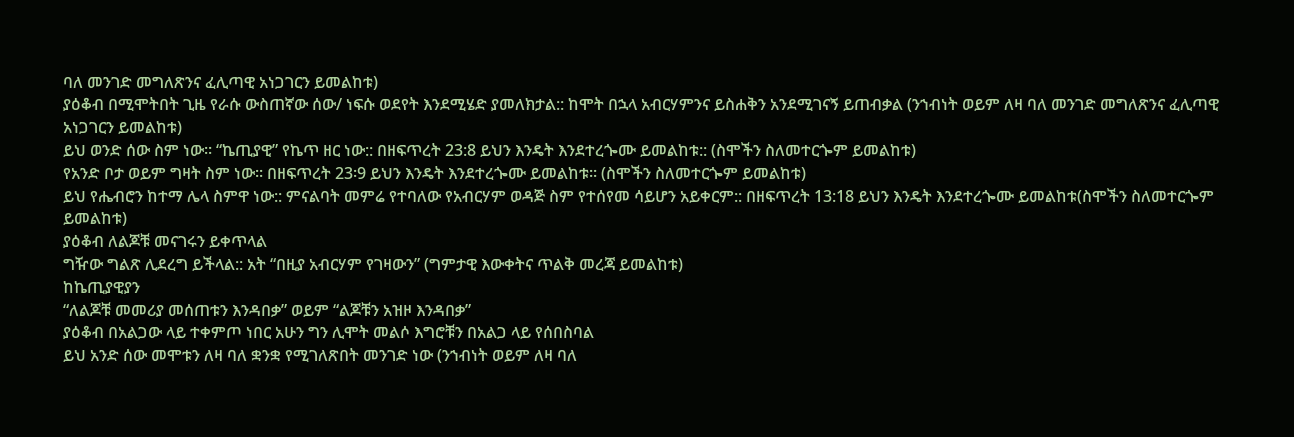ባለ መንገድ መግለጽንና ፈሊጣዊ አነጋገርን ይመልከቱ)
ያዕቆብ በሚሞትበት ጊዜ የራሱ ውስጠኛው ሰው/ ነፍሱ ወደየት እንደሚሄድ ያመለክታል:: ከሞት በኋላ አብርሃምንና ይስሐቅን አንደሚገናኝ ይጠብቃል (ንኀብነት ወይም ለዛ ባለ መንገድ መግለጽንና ፈሊጣዊ አነጋገርን ይመልከቱ)
ይህ ወንድ ሰው ስም ነው፡፡ “ኬጢያዊ” የኬጥ ዘር ነው:: በዘፍጥረት 23:8 ይህን እንዴት እንደተረጐሙ ይመልከቱ:: (ስሞችን ስለመተርጐም ይመልከቱ)
የአንድ ቦታ ወይም ግዛት ስም ነው፡፡ በዘፍጥረት 23፡9 ይህን እንዴት እንደተረጐሙ ይመልከቱ፡፡ (ስሞችን ስለመተርጐም ይመልከቱ)
ይህ የሔብሮን ከተማ ሌላ ስምዋ ነው:: ምናልባት መምሬ የተባለው የአብርሃም ወዳጅ ስም የተሰየመ ሳይሆን አይቀርም:: በዘፍጥረት 13:18 ይህን እንዴት እንደተረጐሙ ይመልከቱ(ስሞችን ስለመተርጐም ይመልከቱ)
ያዕቆብ ለልጆቹ መናገሩን ይቀጥላል
ግዥው ግልጽ ሊደረግ ይችላል:: አት “በዚያ አብርሃም የገዛውን” (ግምታዊ እውቀትና ጥልቅ መረጃ ይመልከቱ)
ከኬጢያዊያን
“ለልጆቹ መመሪያ መሰጠቱን እንዳበቃ” ወይም “ልጆቹን አዝዞ እንዳበቃ”
ያዕቆብ በአልጋው ላይ ተቀምጦ ነበር አሁን ግን ሊሞት መልሶ እግሮቹን በአልጋ ላይ የሰበስባል
ይህ አንድ ሰው መሞቱን ለዛ ባለ ቋንቋ የሚገለጽበት መንገድ ነው (ንኀብነት ወይም ለዛ ባለ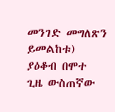መንገድ መግለጽን ይመልከቱ)
ያዕቆብ በሞተ ጊዜ ውስጠኛው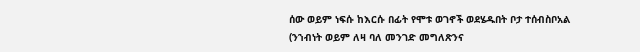ሰው ወይም ነፍሱ ከእርሱ በፊት የሞቱ ወገኖች ወደሄዱበት ቦታ ተሰብስቦአል (ንኀብነት ወይም ለዛ ባለ መንገድ መግለጽንና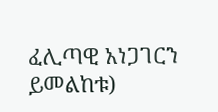ፈሊጣዊ አነጋገርን ይመልከቱ)